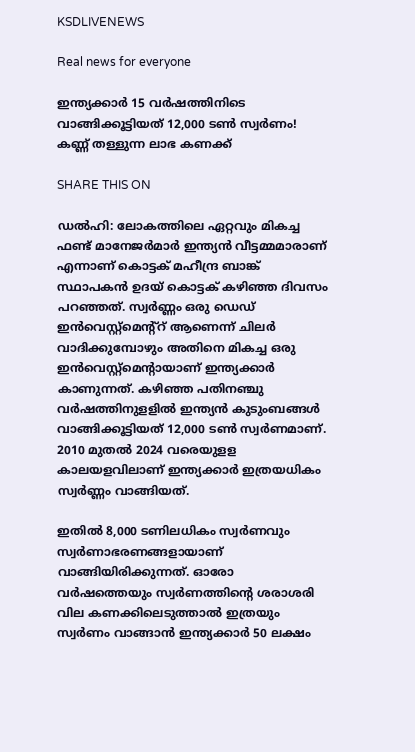KSDLIVENEWS

Real news for everyone

ഇന്ത്യക്കാര്‍ 15 വര്‍ഷത്തിനിടെ വാങ്ങിക്കൂട്ടിയത് 12,000 ടണ്‍ സ്വര്‍ണം! കണ്ണ് തള്ളുന്ന ലാഭ കണക്ക്

SHARE THIS ON

ഡൽഹി: ലോകത്തിലെ ഏറ്റവും മികച്ച ഫണ്ട് മാനേജർമാർ ഇന്ത്യൻ വീട്ടമ്മമാരാണ് എന്നാണ് കൊട്ടക് മഹീന്ദ്ര ബാങ്ക് സ്ഥാപകൻ ഉദയ് കൊട്ടക് കഴിഞ്ഞ ദിവസം പറഞ്ഞത്. സ്വർണ്ണം ഒരു ഡെഡ് ഇൻവെസ്റ്റ്മെന്റ്റ് ആണെന്ന് ചിലർ വാദിക്കുമ്പോഴും അതിനെ മികച്ച ഒരു ഇൻവെസ്റ്റ്മെന്റായാണ് ഇന്ത്യക്കാർ കാണുന്നത്. കഴിഞ്ഞ പതിനഞ്ചു വർഷത്തിനുളളിൽ ഇന്ത്യൻ കുടുംബങ്ങൾ വാങ്ങിക്കൂട്ടിയത് 12,000 ടൺ സ്വർണമാണ്. 2010 മുതൽ 2024 വരെയുളള കാലയളവിലാണ് ഇന്ത്യക്കാർ ഇത്രയധികം സ്വർണ്ണം വാങ്ങിയത്.

ഇതിൽ 8,000 ടണിലധികം സ്വർണവും സ്വർണാഭരണങ്ങളായാണ് വാങ്ങിയിരിക്കുന്നത്. ഓരോ വർഷത്തെയും സ്വർണത്തിന്റെ ശരാശരി വില കണക്കിലെടുത്താൽ ഇത്രയും സ്വർണം വാങ്ങാൻ ഇന്ത്യക്കാർ 50 ലക്ഷം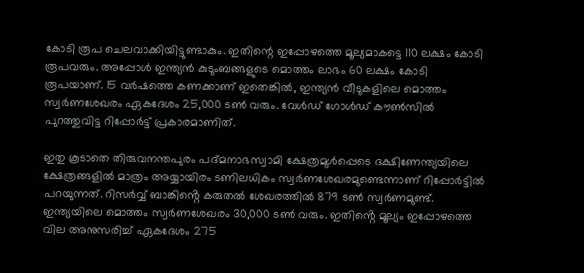കോടി രൂപ ചെലവാക്കിയിട്ടുണ്ടാകും. ഇതിന്റെ ഇപ്പോഴത്തെ മൂല്യമാകട്ടെ 110 ലക്ഷം കോടി രൂപവരും. അപ്പോൾ ഇന്ത്യൻ കുടുംബങ്ങളുടെ മൊത്തം ലാഭം 60 ലക്ഷം കോടി രൂപയാണ്. 15 വർഷത്തെ കണക്കാണ് ഇതെങ്കിൽ, ഇന്ത്യൻ വീടുകളിലെ മൊത്തം സ്വർണശേഖരം ഏകദേശം 25,000 ടൺ വരും. വേൾഡ് ഗോൾഡ് കൗൺസിൽ പുറത്തുവിട്ട റിപ്പോർട്ട് പ്രകാരമാണിത്.

ഇതു കൂടാതെ തിരുവനന്തപുരം പദ്‌മനാഭസ്വാമി ക്ഷേത്രമുൾപ്പെടെ ദക്ഷിണേന്ത്യയിലെ ക്ഷേത്രങ്ങളിൽ മാത്രം അയ്യായിരം ടണിലധികം സ്വർണശേഖരമുണ്ടെന്നാണ് റിപ്പോർട്ടിൽ പറയുന്നത്. റിസർവ്വ് ബാങ്കിൻ്റെ കരുതൽ ശേഖരത്തിൽ 879 ടൺ സ്വർണമുണ്ട്. ഇന്ത്യയിലെ മൊത്തം സ്വർണശേഖരം 30,000 ടൺ വരും. ഇതിൻ്റെ മൂല്യം ഇപ്പോഴത്തെ വില അനുസരിച്ച് ഏകദേശം 275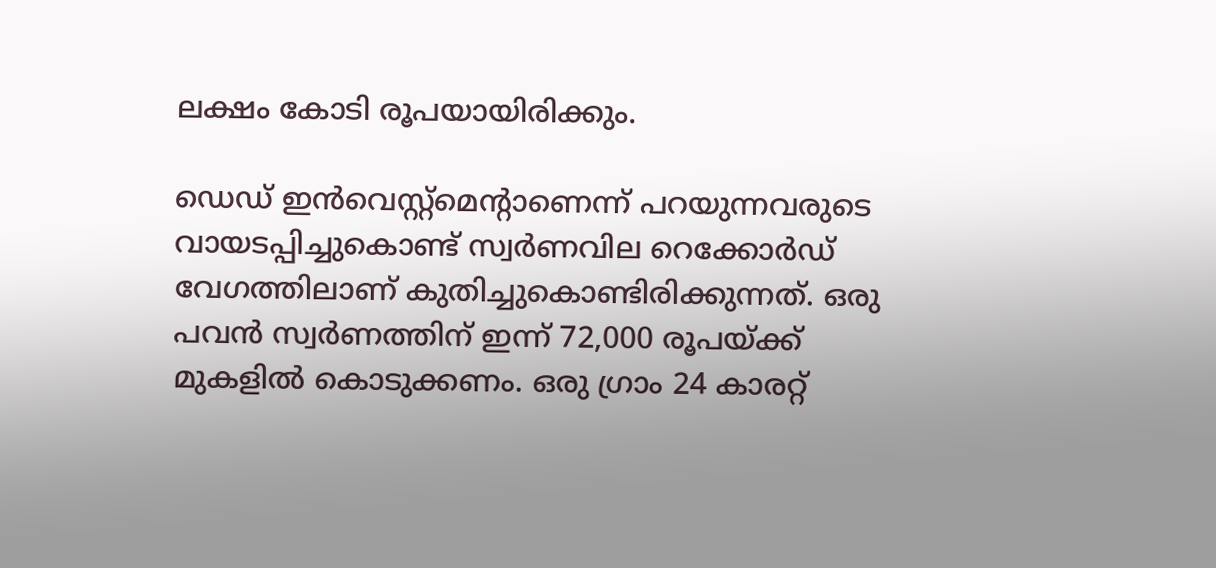ലക്ഷം കോടി രൂപയായിരിക്കും.

ഡെഡ് ഇൻവെസ്റ്റ്മെന്റാണെന്ന് പറയുന്നവരുടെ വായടപ്പിച്ചുകൊണ്ട് സ്വർണവില റെക്കോർഡ് വേഗത്തിലാണ് കുതിച്ചുകൊണ്ടിരിക്കുന്നത്. ഒരു പവൻ സ്വർണത്തിന് ഇന്ന് 72,000 രൂപയ്ക്ക് മുകളിൽ കൊടുക്കണം. ഒരു ഗ്രാം 24 കാരറ്റ്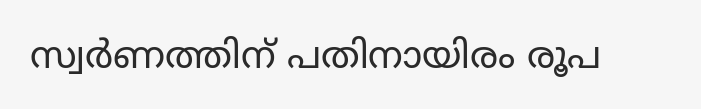സ്വർണത്തിന് പതിനായിരം രൂപ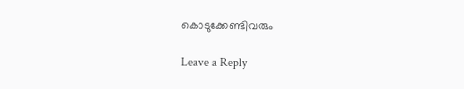കൊടുക്കേണ്ടിവരും

Leave a Reply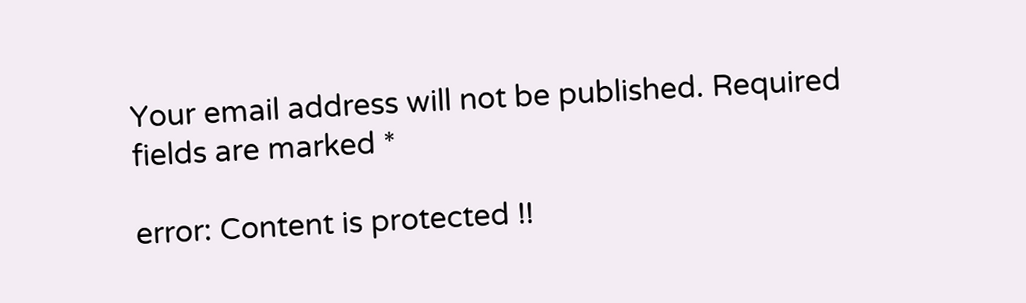Your email address will not be published. Required fields are marked *

error: Content is protected !!